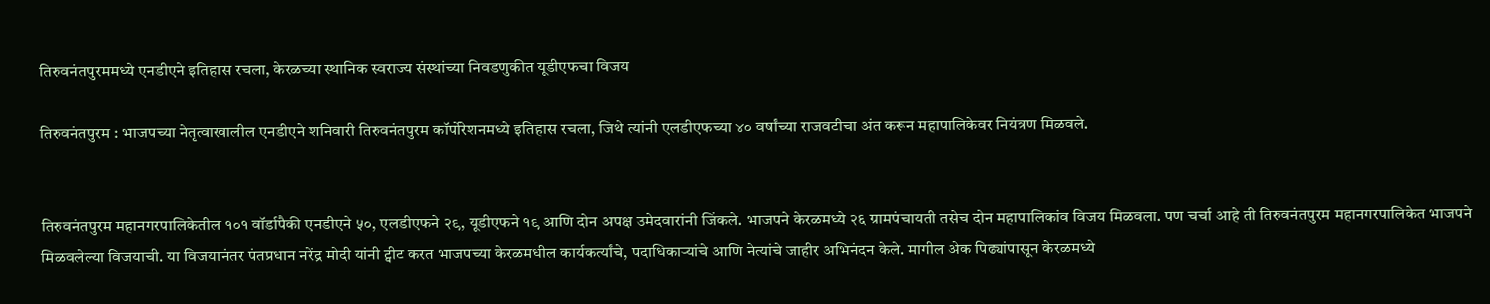तिरुवनंतपुरममध्ये एनडीएने इतिहास रचला, केरळच्या स्थानिक स्वराज्य संस्थांच्या निवडणुकीत यूडीएफचा विजय

तिरुवनंतपुरम : भाजपच्या नेतृत्वाखालील एनडीएने शनिवारी तिरुवनंतपुरम कॉर्पोरेशनमध्ये इतिहास रचला, जिथे त्यांनी एलडीएफच्या ४० वर्षांच्या राजवटीचा अंत करून महापालिकेवर नियंत्रण मिळवले.


तिरुवनंतपुरम महानगरपालिकेतील १०१ वॉर्डापैकी एनडीएने ५०, एलडीएफने २९, यूडीएफने १९ आणि दोन अपक्ष उमेदवारांनी जिंकले. भाजपने केरळमध्ये २६ ग्रामपंचायती तसेच दोन महापालिकांव विजय मिळवला. पण चर्चा आहे ती तिरुवनंतपुरम महानगरपालिकेत भाजपने मिळवलेल्या विजयाची. या विजयानंतर पंतप्रधान नरेंद्र मोदी यांनी ट्वीट करत भाजपच्या केरळमधील कार्यकर्त्यांचे, पदाधिकाऱ्यांचे आणि नेत्यांचे जाहीर अभिनंदन केले. मागील अेक पिढ्यांपासून केरळमध्ये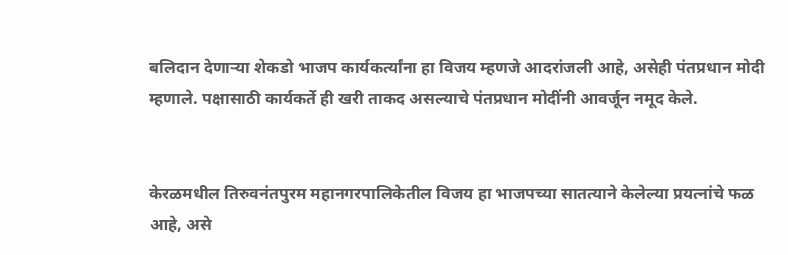बलिदान देणाऱ्या शेकडो भाजप कार्यकर्त्यांना हा विजय म्हणजे आदरांजली आहे, असेही पंतप्रधान मोदी म्हणाले. पक्षासाठी कार्यकर्ते ही खरी ताकद असल्याचे पंतप्रधान मोदींनी आवर्जून नमूद केले.


केरळमधील तिरुवनंतपुरम महानगरपालिकेतील विजय हा भाजपच्या सातत्याने केलेल्या प्रयत्नांचे फळ आहे, असे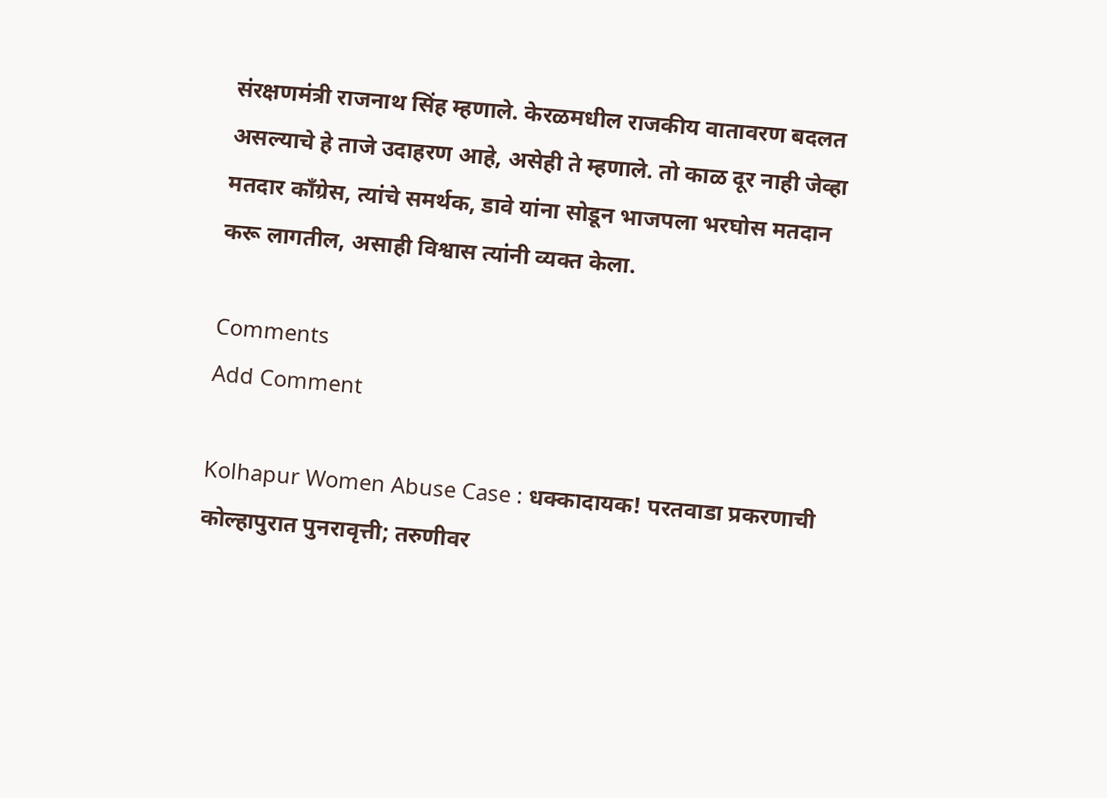संरक्षणमंत्री राजनाथ सिंह म्हणाले. केरळमधील राजकीय वातावरण बदलत असल्याचे हे ताजे उदाहरण आहे, असेही ते म्हणाले. तो काळ दूर नाही जेव्हा मतदार काँग्रेस, त्यांचे समर्थक, डावे यांना सोडून भाजपला भरघोस मतदान करू लागतील, असाही विश्वास त्यांनी व्यक्त केला.

Comments
Add Comment

Kolhapur Women Abuse Case : धक्कादायक! परतवाडा प्रकरणाची कोल्हापुरात पुनरावृत्ती; तरुणीवर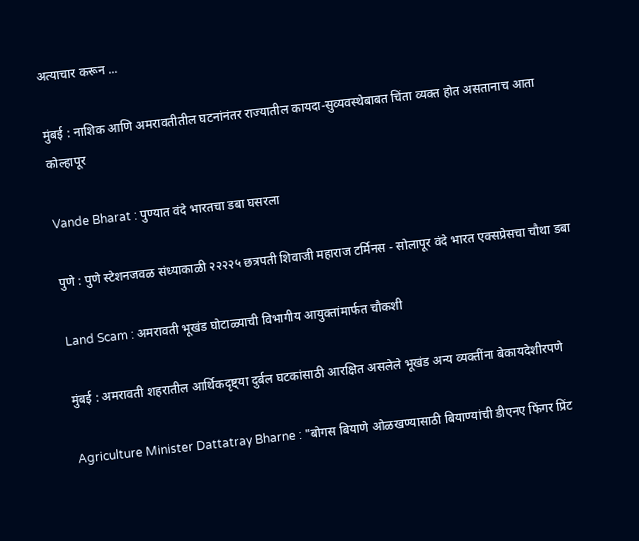अत्याचार करून ...

मुंबई : नाशिक आणि अमरावतीतील घटनांनंतर राज्यातील कायदा-सुव्यवस्थेबाबत चिंता व्यक्त होत असतानाच आता कोल्हापूर

Vande Bharat : पुण्यात वंदे भारतचा डबा घसरला

पुणे : पुणे स्टेशनजवळ संध्याकाळी २२२२५ छत्रपती शिवाजी महाराज टर्मिनस - सोलापूर वंदे भारत एक्सप्रेसचा चौथा डबा

Land Scam : अमरावती भूखंड घोटाळ्याची विभागीय आयुक्तांमार्फत चौकशी

मुंबई : अमरावती शहरातील आर्थिकदृष्ट्या दुर्बल घटकांसाठी आरक्षित असलेले भूखंड अन्य व्यक्तींना बेकायदेशीरपणे

Agriculture Minister Dattatray Bharne : "बोगस बियाणे ओळखण्यासाठी बियाण्यांची डीएनए फिंगर प्रिंट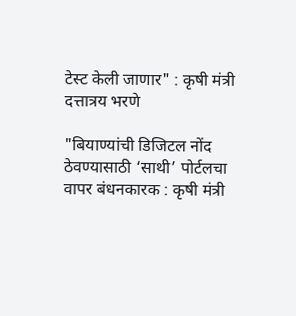टेस्ट केली जाणार" : कृषी मंत्री दत्तात्रय भरणे

"बियाण्यांची डिजिटल नोंद ठेवण्यासाठी ‘साथी’ पोर्टलचा वापर बंधनकारक : कृषी मंत्री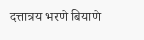दत्तात्रय भरणे बियाणे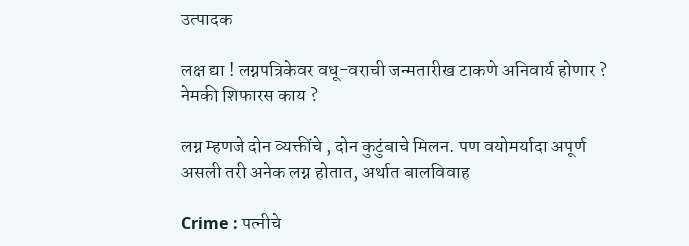उत्पादक

लक्ष द्या ! लग्नपत्रिकेवर वधू-वराची जन्मतारीख टाकणे अनिवार्य होणार ? नेमकी शिफारस काय ?

लग्न म्हणजे दोन व्यक्तींचे , दोन कुटुंबाचे मिलन. पण वयोमर्यादा अपूर्ण असली तरी अनेक लग्न होतात, अर्थात बालविवाह

Crime : पत्नीचे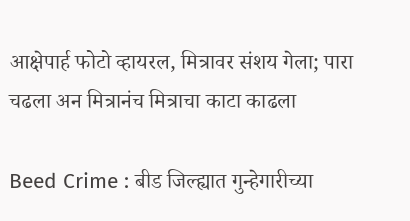आक्षेपार्ह फोटो व्हायरल, मित्रावर संशय गेला; पारा चढला अन मित्रानंच मित्राचा काटा काढला

Beed Crime : बीड जिल्ह्यात गुन्हेगारीच्या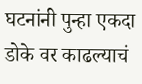घटनांनी पुन्हा एकदा डोके वर काढल्याचं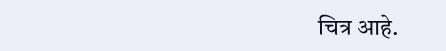चित्र आहे.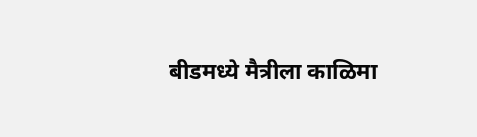बीडमध्ये मैत्रीला काळिमा